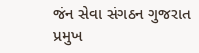જંન સેવા સંગઠન ગુજરાત
પ્રમુખ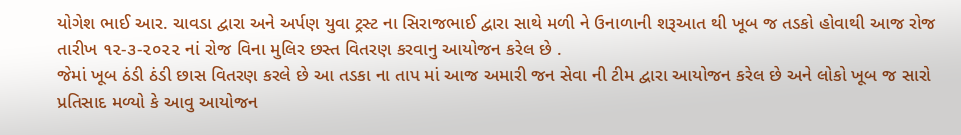યોગેશ ભાઈ આર. ચાવડા દ્વારા અને અર્પણ યુવા ટ્રસ્ટ ના સિરાજભાઈ દ્વારા સાથે મળી ને ઉનાળાની શરૂઆત થી ખૂબ જ તડકો હોવાથી આજ રોજ તારીખ ૧૨-૩-૨૦૨૨ નાં રોજ વિના મુલિર છસ્ત વિતરણ કરવાનુ આયોજન કરેલ છે .
જેમાં ખૂબ ઠંડી ઠંડી છાસ વિતરણ કરલે છે આ તડકા ના તાપ માં આજ અમારી જન સેવા ની ટીમ દ્વારા આયોજન કરેલ છે અને લોકો ખૂબ જ સારો પ્રતિસાદ મળ્યો કે આવુ આયોજન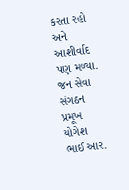કરતા રહો અને આશીર્વાદ પણ મળ્યા.
જન સેવા સંગઠન
પ્રમૂખ
યોગેશ ભાઈ આર.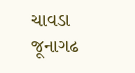ચાવડા
જૂનાગઢ